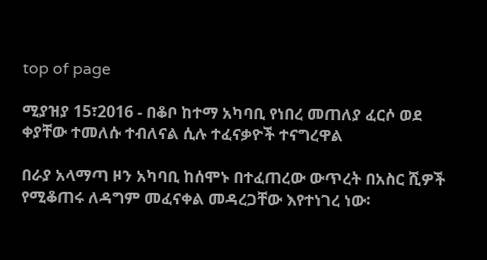top of page

ሚያዝያ 15፣2016 - በቆቦ ከተማ አካባቢ የነበረ መጠለያ ፈርሶ ወደ ቀያቸው ተመለሱ ተብለናል ሲሉ ተፈናቃዮች ተናግረዋል

በራያ አላማጣ ዞን አካባቢ ከሰሞኑ በተፈጠረው ውጥረት በአስር ሺዎች የሚቆጠሩ ለዳግም መፈናቀል መዳረጋቸው እየተነገረ ነው፡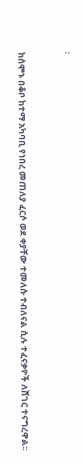፡


ከሰሞኑ በቆቦ ከተማ አካባቢ የነበረ መጠለያ ፈርሶ ወደ ቀያቸው ተመለሱ ተብለናል ሲሉ ተፈናቃዮች ለሸገር ተናግረዋል፡፡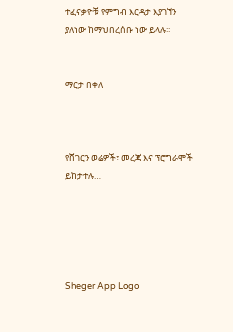ተፈናቃዮቹ የምግብ እርዳታ እያገኘን ያለነው ከማህበረሰቡ ነው ይላሉ፡፡


ማርታ በቀለ



የሸገርን ወሬዎች፣ መረጃ እና ፕሮግራሞች ይከታተሉ…





Sheger App Logo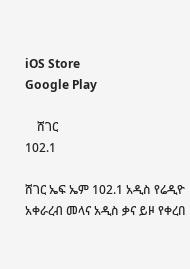iOS Store
Google Play

    ሸገር
102.1

ሸገር ኤፍ ኤም 102.1 አዲስ የሬዲዮ አቀራረብ መላና አዲስ ቃና ይዞ የቀረበ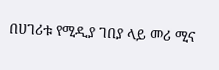በሀገሪቱ የሚዲያ ገበያ ላይ መሪ ሚና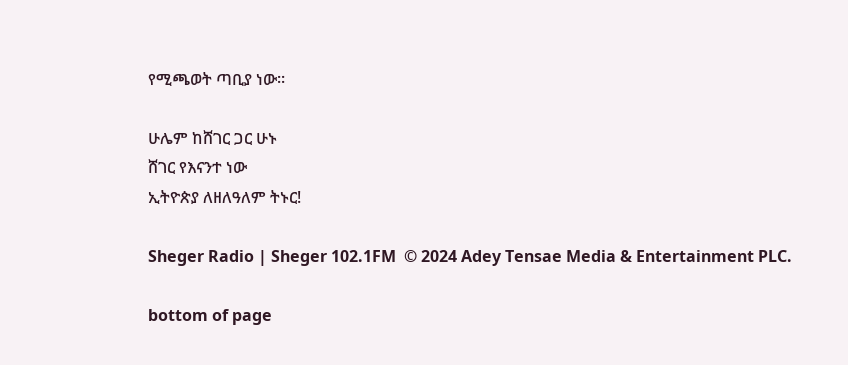የሚጫወት ጣቢያ ነው፡፡

ሁሌም ከሸገር ጋር ሁኑ
ሸገር የእናንተ ነው
ኢትዮጵያ ለዘለዓለም ትኑር!

Sheger Radio | Sheger 102.1FM  © 2024 Adey Tensae Media & Entertainment PLC.

bottom of page